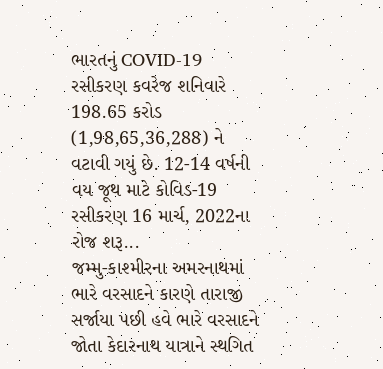ભારતનું COVID-19 રસીકરણ કવરેજ શનિવારે 198.65 કરોડ (1,98,65,36,288) ને વટાવી ગયું છે. 12-14 વર્ષની વય જૂથ માટે કોવિડ-19 રસીકરણ 16 માર્ચ, 2022ના રોજ શરૂ...
જમ્મુ-કાશ્મીરના અમરનાથમાં ભારે વરસાદને કારણે તારાજી સર્જાયા પછી હવે ભારે વરસાદને જોતા કેદારનાથ યાત્રાને સ્થગિત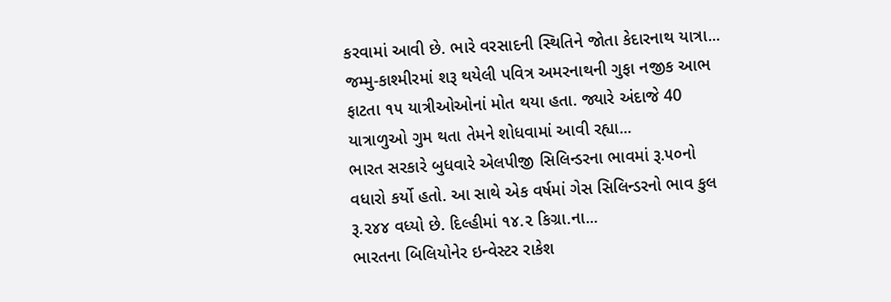કરવામાં આવી છે. ભારે વરસાદની સ્થિતિને જોતા કેદારનાથ યાત્રા...
જમ્મુ-કાશ્મીરમાં શરૂ થયેલી પવિત્ર અમરનાથની ગુફા નજીક આભ ફાટતા ૧૫ યાત્રીઓઓનાં મોત થયા હતા. જ્યારે અંદાજે 40 યાત્રાળુઓ ગુમ થતા તેમને શોધવામાં આવી રહ્યા...
ભારત સરકારે બુધવારે એલપીજી સિલિન્ડરના ભાવમાં રૂ.૫૦નો વધારો કર્યો હતો. આ સાથે એક વર્ષમાં ગેસ સિલિન્ડરનો ભાવ કુલ રૂ.૨૪૪ વધ્યો છે. દિલ્હીમાં ૧૪.૨ કિગ્રા.ના...
ભારતના બિલિયોનેર ઇન્વેસ્ટર રાકેશ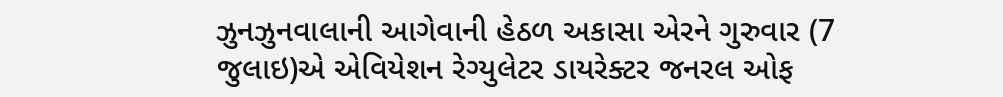ઝુનઝુનવાલાની આગેવાની હેઠળ અકાસા એરને ગુરુવાર (7 જુલાઇ)એ એવિયેશન રેગ્યુલેટર ડાયરેક્ટર જનરલ ઓફ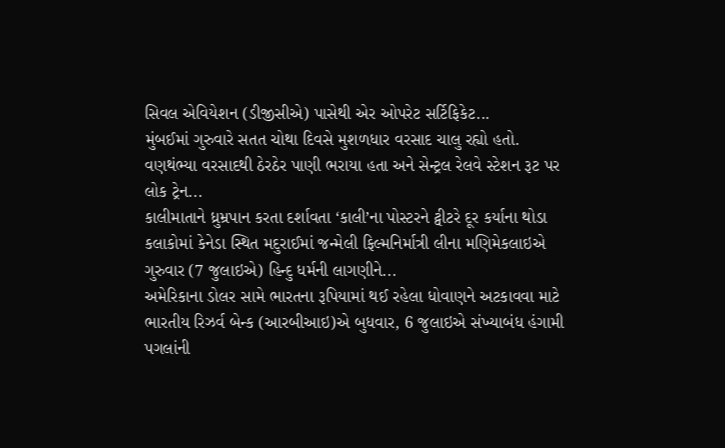સિવલ એવિયેશન (ડીજીસીએ) પાસેથી એર ઓપરેટ સર્ટિફિકેટ...
મુંબઈમાં ગુરુવારે સતત ચોથા દિવસે મુશળધાર વરસાદ ચાલુ રહ્યો હતો. વણથંભ્યા વરસાદથી ઠેરઠેર પાણી ભરાયા હતા અને સેન્ટ્રલ રેલવે સ્ટેશન રૂટ પર લોક ટ્રેન...
કાલીમાતાને ધ્રુમ્રપાન કરતા દર્શાવતા ‘કાલી’ના પોસ્ટરને ટ્વીટરે દૂર કર્યાના થોડા કલાકોમાં કેનેડા સ્થિત મદુરાઈમાં જન્મેલી ફિલ્મનિર્માત્રી લીના મણિમેકલાઇએ ગુરુવાર (7 જુલાઇએ) હિન્દુ ધર્મની લાગણીને...
અમેરિકાના ડોલર સામે ભારતના રૂપિયામાં થઈ રહેલા ધોવાણને અટકાવવા માટે ભારતીય રિઝર્વ બેન્ક (આરબીઆઇ)એ બુધવાર, 6 જુલાઇએ સંખ્યાબંધ હંગામી પગલાંની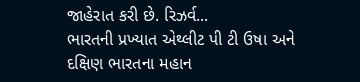જાહેરાત કરી છે. રિઝર્વ...
ભારતની પ્રખ્યાત એથ્લીટ પી ટી ઉષા અને દક્ષિણ ભારતના મહાન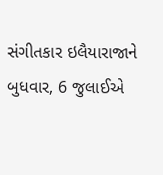સંગીતકાર ઇલૈયારાજાને બુધવાર, 6 જુલાઈએ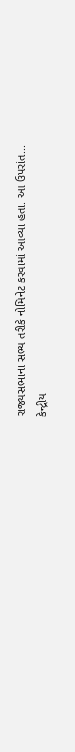રાજ્યસભાના સભ્ય તરીકે નોમિનેટ કરવામાં આવ્યા હતા. આ ઉપરાંત...
કેન્દ્રીય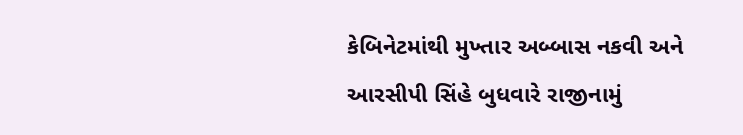કેબિનેટમાંથી મુખ્તાર અબ્બાસ નકવી અને આરસીપી સિંહે બુધવારે રાજીનામું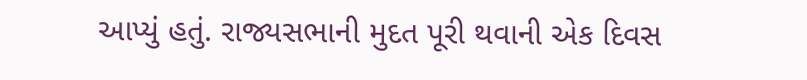આપ્યું હતું. રાજ્યસભાની મુદત પૂરી થવાની એક દિવસ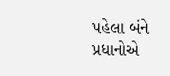પહેલા બંને પ્રધાનોએ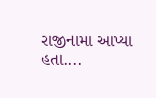રાજીનામા આપ્યા હતા....